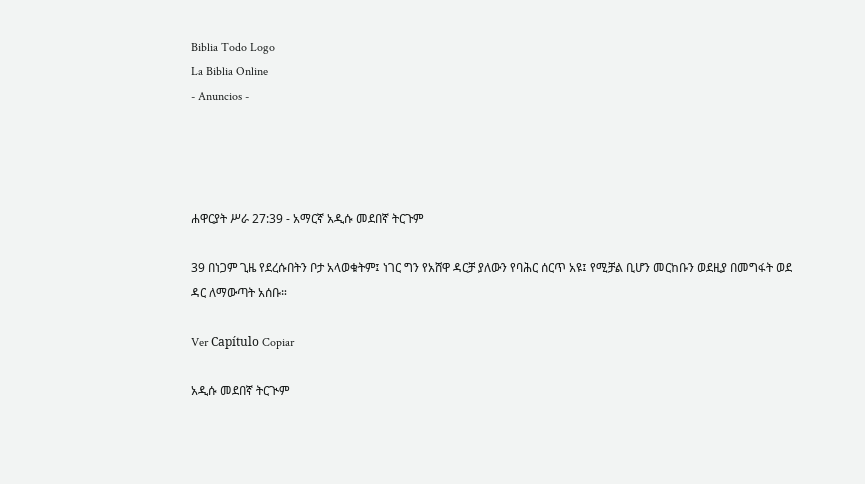Biblia Todo Logo
La Biblia Online
- Anuncios -




ሐዋርያት ሥራ 27:39 - አማርኛ አዲሱ መደበኛ ትርጉም

39 በነጋም ጊዜ የደረሱበትን ቦታ አላወቁትም፤ ነገር ግን የአሸዋ ዳርቻ ያለውን የባሕር ሰርጥ አዩ፤ የሚቻል ቢሆን መርከቡን ወደዚያ በመግፋት ወደ ዳር ለማውጣት አሰቡ።

Ver Capítulo Copiar

አዲሱ መደበኛ ትርጒም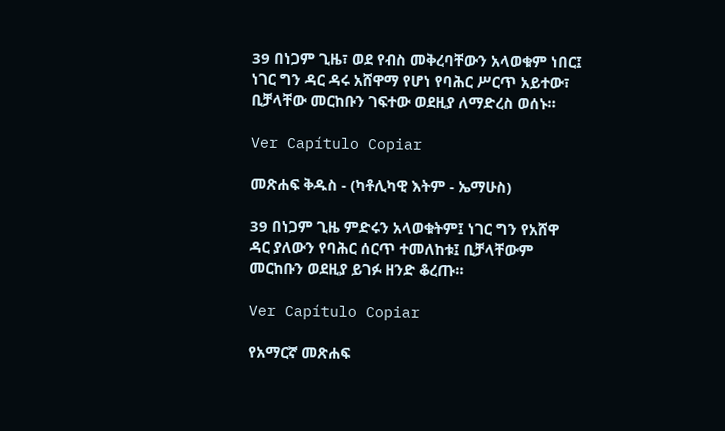39 በነጋም ጊዜ፣ ወደ የብስ መቅረባቸውን አላወቁም ነበር፤ ነገር ግን ዳር ዳሩ አሸዋማ የሆነ የባሕር ሥርጥ አይተው፣ ቢቻላቸው መርከቡን ገፍተው ወደዚያ ለማድረስ ወሰኑ።

Ver Capítulo Copiar

መጽሐፍ ቅዱስ - (ካቶሊካዊ እትም - ኤማሁስ)

39 በነጋም ጊዜ ምድሩን አላወቁትም፤ ነገር ግን የአሸዋ ዳር ያለውን የባሕር ሰርጥ ተመለከቱ፤ ቢቻላቸውም መርከቡን ወደዚያ ይገፉ ዘንድ ቆረጡ።

Ver Capítulo Copiar

የአማርኛ መጽሐፍ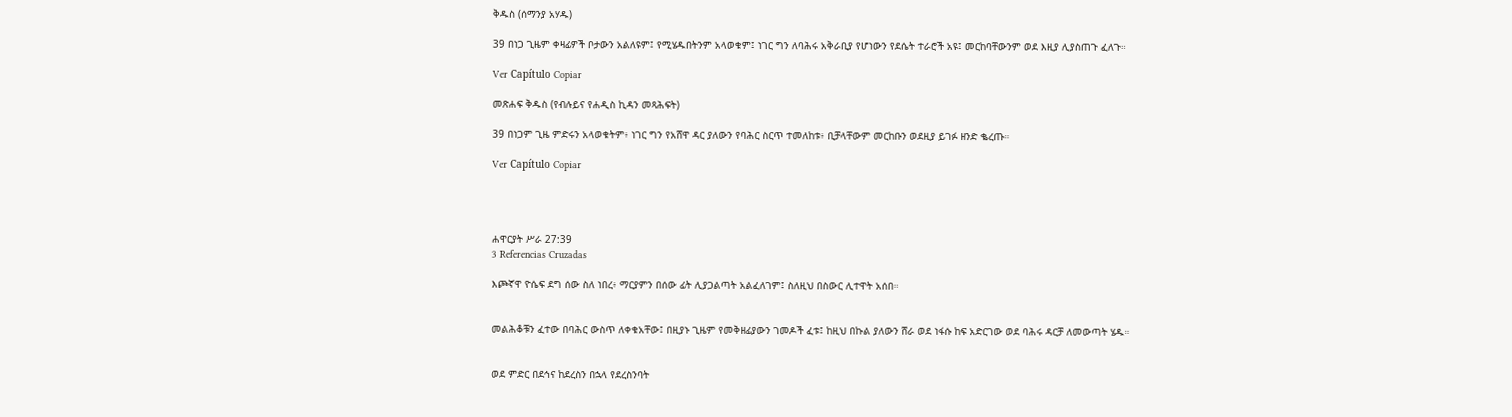ቅዱስ (ሰማንያ አሃዱ)

39 በነጋ ጊዜም ቀዛፊዎች ቦታውን አልለዩም፤ የሚሄዱበትንም አላወቁም፤ ነገር ግን ለባሕሩ አቅራቢያ የሆነውን የደሴት ተራሮች አዩ፤ መርከባቸውንም ወደ እዚያ ሊያስጠጉ ፈለጉ።

Ver Capítulo Copiar

መጽሐፍ ቅዱስ (የብሉይና የሐዲስ ኪዳን መጻሕፍት)

39 በነጋም ጊዜ ምድሩን አላወቁትም፥ ነገር ግን የአሸዋ ዳር ያለውን የባሕር ስርጥ ተመለከቱ፥ ቢቻላቸውም መርከቡን ወደዚያ ይገፉ ዘንድ ቈረጡ።

Ver Capítulo Copiar




ሐዋርያት ሥራ 27:39
3 Referencias Cruzadas

እጮኛዋ ዮሴፍ ደግ ሰው ስለ ነበረ፥ ማርያምን በሰው ፊት ሊያጋልጣት አልፈለገም፤ ስለዚህ በስውር ሊተዋት አሰበ።


መልሕቆቹን ፈተው በባሕር ውስጥ ለቀቁአቸው፤ በዚያኑ ጊዜም የመቅዘፊያውን ገመዶች ፈቱ፤ ከዚህ በኩል ያለውን ሸራ ወደ ነፋሱ ከፍ አድርገው ወደ ባሕሩ ዳርቻ ለመውጣት ሄዱ።


ወደ ምድር በደኅና ከደረስን በኋላ የደረስንባት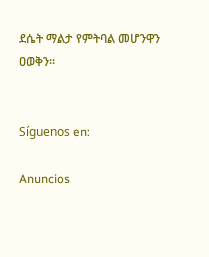ደሴት ማልታ የምትባል መሆንዋን ዐወቅን።


Síguenos en:

Anuncios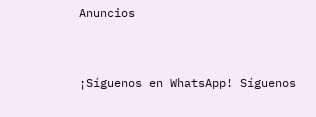Anuncios


¡Síguenos en WhatsApp! Síguenos